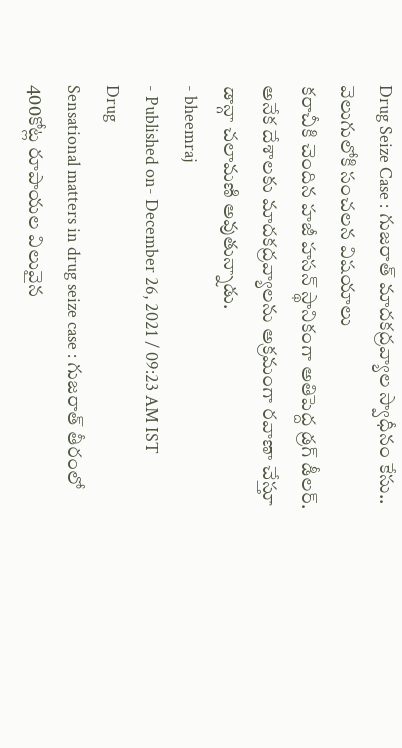Drug Seize Case : గుజరాత్ మాదకద్రవ్యాల స్వాధీనం కేసు.. వెలుగులోకి సంచలన విషయాలు
కరాచీకి చెందిన హజీ హసన్ స్థానికంగా అతిపెద్ద డ్రగ్ డీలర్. అనేక దేశాలకు మాదకద్రవ్యాలను అక్రమంగా రవాణా చేస్తూ డాన్గా చలామణి అవుతున్నాడు.
- bheemraj
- Published on- December 26, 2021 / 09:23 AM IST
Drug
Sensational matters in drug seize case : గుజరాత్ తీరంలో 400కోట్ల రూపాయల విలువైన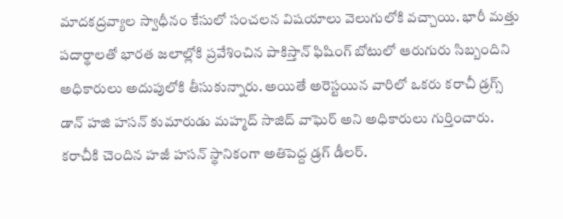మాదకద్రవ్యాల స్వాధీనం కేసులో సంచలన విషయాలు వెలుగులోకి వచ్చాయి. భారీ మత్తు పదార్థాలతో భారత జలాల్లోకి ప్రవేశించిన పాకిస్తాన్ ఫిషింగ్ బోటులో ఆరుగురు సిబ్బందిని అధికారులు అదుపులోకి తీసుకున్నారు. అయితే అరెస్టయిన వారిలో ఒకరు కరాచీ డ్రగ్స్ డాన్ హజి హసన్ కుమారుడు మహ్మద్ సాజిద్ వాఘెర్ అని అధికారులు గుర్తించారు.
కరాచీకి చెందిన హజీ హసన్ స్థానికంగా అతిపెద్ద డ్రగ్ డీలర్.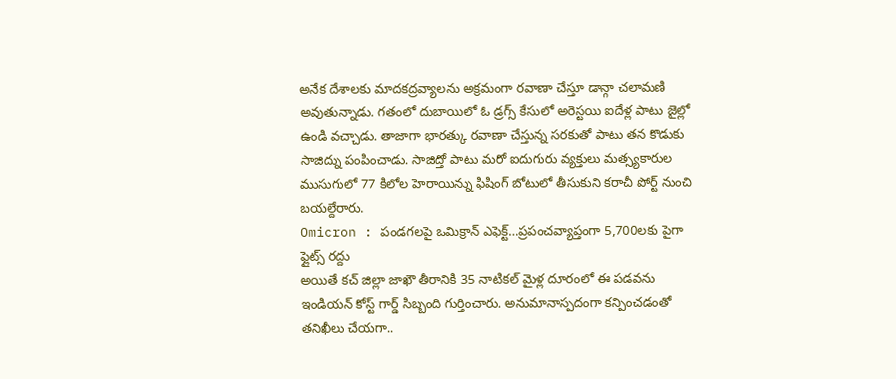అనేక దేశాలకు మాదకద్రవ్యాలను అక్రమంగా రవాణా చేస్తూ డాన్గా చలామణి అవుతున్నాడు. గతంలో దుబాయిలో ఓ డ్రగ్స్ కేసులో అరెస్టయి ఐదేళ్ల పాటు జైల్లో ఉండి వచ్చాడు. తాజాగా భారత్కు రవాణా చేస్తున్న సరకుతో పాటు తన కొడుకు సాజిద్ను పంపించాడు. సాజిద్తో పాటు మరో ఐదుగురు వ్యక్తులు మత్స్యకారుల ముసుగులో 77 కిలోల హెరాయిన్ను ఫిషింగ్ బోటులో తీసుకుని కరాచీ పోర్ట్ నుంచి బయల్దేరారు.
Omicron : పండగలపై ఒమిక్రాన్ ఎఫెక్ట్…ప్రపంచవ్యాప్తంగా 5,700లకు పైగా ఫ్లైట్స్ రద్దు
అయితే కచ్ జిల్లా జాఖౌ తీరానికి 35 నాటికల్ మైళ్ల దూరంలో ఈ పడవను ఇండియన్ కోస్ట్ గార్డ్ సిబ్బంది గుర్తించారు. అనుమానాస్పదంగా కన్పించడంతో తనిఖీలు చేయగా..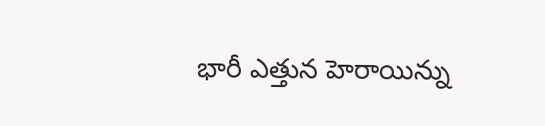భారీ ఎత్తున హెరాయిన్ను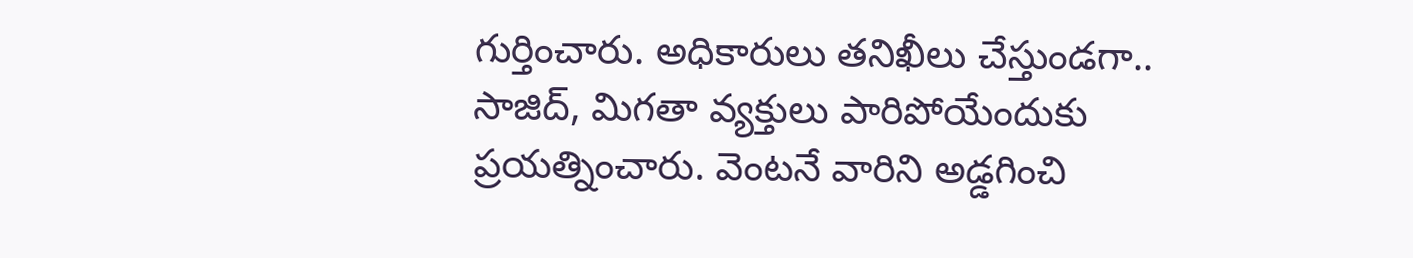గుర్తించారు. అధికారులు తనిఖీలు చేస్తుండగా.. సాజిద్, మిగతా వ్యక్తులు పారిపోయేందుకు ప్రయత్నించారు. వెంటనే వారిని అడ్డగించి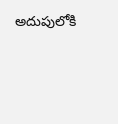అదుపులోకి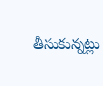తీసుకున్నట్లు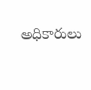అధికారులు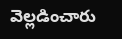వెల్లడించారు